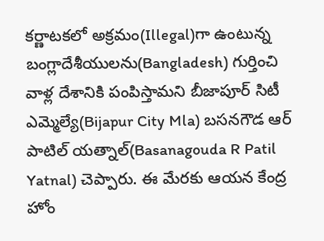కర్ణాటకలో అక్రమం(Illegal)గా ఉంటున్న బంగ్లాదేశీయులను(Bangladesh) గుర్తించి వాళ్ల దేశానికి పంపిస్తామని బీజాపూర్ సిటీ ఎమ్మెల్యే(Bijapur City Mla) బసనగౌడ ఆర్ పాటిల్ యత్నాల్(Basanagouda R Patil Yatnal) చెప్పారు. ఈ మేరకు ఆయన కేంద్ర హోం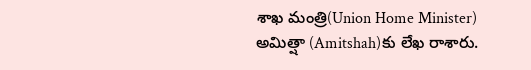శాఖ మంత్రి(Union Home Minister) అమిత్షా (Amitshah)కు లేఖ రాశారు.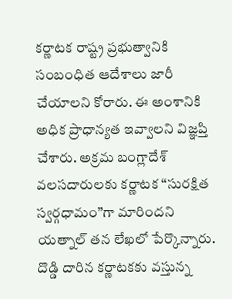కర్ణాటక రాష్ట్ర ప్రభుత్వానికి సంబంధిత ఆదేశాలు జారీ చేయాలని కోరారు. ఈ అంశానికి అధిక ప్రాధాన్యత ఇవ్వాలని విజ్ఞప్తి చేశారు. అక్రమ బంగ్లాదేశ్ వలసదారులకు కర్ణాటక “సురక్షిత స్వర్గధామం”గా మారిందని యత్నాల్ తన లేఖలో పేర్కొన్నారు. దొడ్డి దారిన కర్ణాటకకు వస్తున్న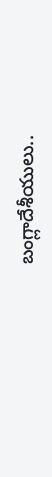బంగ్లాదేశీయులు..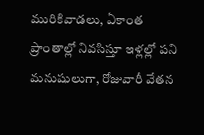మురికివాడలు, ఏకాంత ప్రాంతాల్లో నివసిస్తూ ఇళ్లల్లో పని మనుషులుగా, రోజువారీ వేతన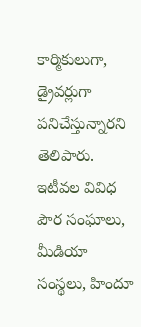కార్మికులుగా, డ్రైవర్లుగా పనిచేస్తున్నారని తెలిపారు. ఇటీవల వివిధ పౌర సంఘాలు, మీడియా సంస్థలు, హిందూ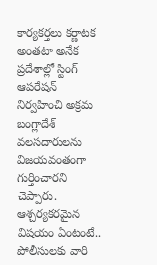కార్యకర్తలు కర్ణాటక అంతటా అనేక ప్రదేశాల్లో స్టింగ్ ఆపరేషన్ నిర్వహించి అక్రమ బంగ్లాదేశ్ వలసదారులను విజయవంతంగా గుర్తించారని చెప్పారు. ఆశ్చర్యకరమైన విషయం ఏంటంటే.. పోలీసులకు వారి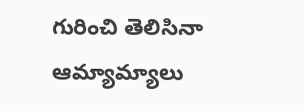గురించి తెలిసినా ఆమ్యామ్యాలు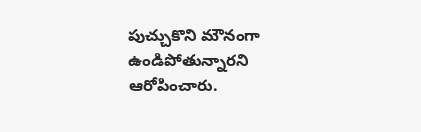పుచ్చుకొని మౌనంగా ఉండిపోతున్నారని ఆరోపించారు.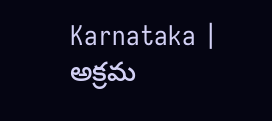Karnataka | అక్రమ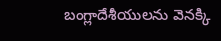బంగ్లాదేశీయులను వెనక్కి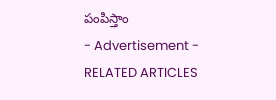పంపిస్తాం
- Advertisement -
RELATED ARTICLES